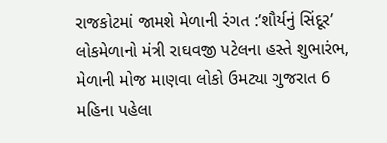રાજકોટમાં જામશે મેળાની રંગત :’શૌર્યનું સિંદૂર’ લોકમેળાનો મંત્રી રાઘવજી પટેલના હસ્તે શુભારંભ, મેળાની મોજ માણવા લોકો ઉમટ્યા ગુજરાત 6 મહિના પહેલા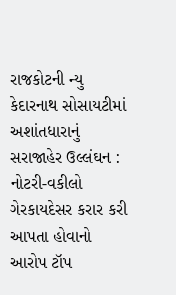રાજકોટની ન્યુ કેદારનાથ સોસાયટીમાં અશાંતધારાનું સરાજાહેર ઉલ્લંઘન : નોટરી-વકીલો ગેરકાયદેસર કરાર કરી આપતા હોવાનો આરોપ ટૉપ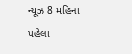ન્યૂઝ 8 મહિના પહેલા